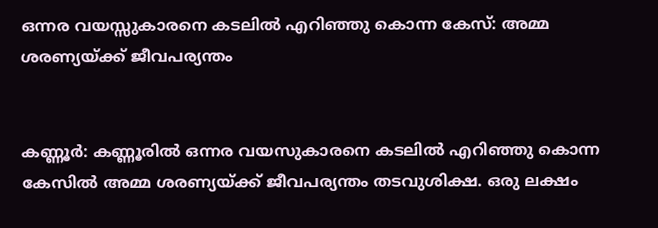ഒന്നര വയസ്സുകാരനെ കടലില്‍ എറിഞ്ഞു കൊന്ന കേസ്: അമ്മ ശരണ്യയ്ക്ക് ജീവപര്യന്തം


കണ്ണൂർ: കണ്ണൂരില്‍ ഒന്നര വയസുകാരനെ കടലില്‍ എറിഞ്ഞു കൊന്ന കേസില്‍ അമ്മ ശരണ്യയ്ക്ക് ജീവപര്യന്തം തടവുശിക്ഷ. ഒരു ലക്ഷം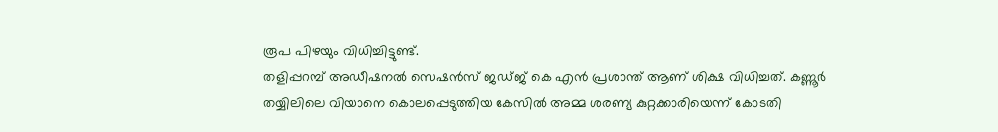രൂപ പിഴയും വിധിച്ചിട്ടുണ്ട്.
തളിപ്പറമ്പ് അഡീഷനല്‍ സെഷൻസ് ജഡ്ജ് കെ എൻ പ്രശാന്ത് ആണ് ശിക്ഷ വിധിച്ചത്. കണ്ണൂർ തയ്യിലിലെ വിയാനെ കൊലപ്പെടുത്തിയ കേസില്‍ അമ്മ ശരണ്യ കുറ്റക്കാരിയെന്ന് കോടതി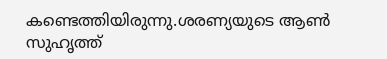കണ്ടെത്തിയിരുന്നു.ശരണ്യയുടെ ആണ്‍ സുഹൃത്ത്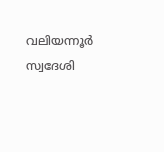വലിയന്നൂർ സ്വദേശി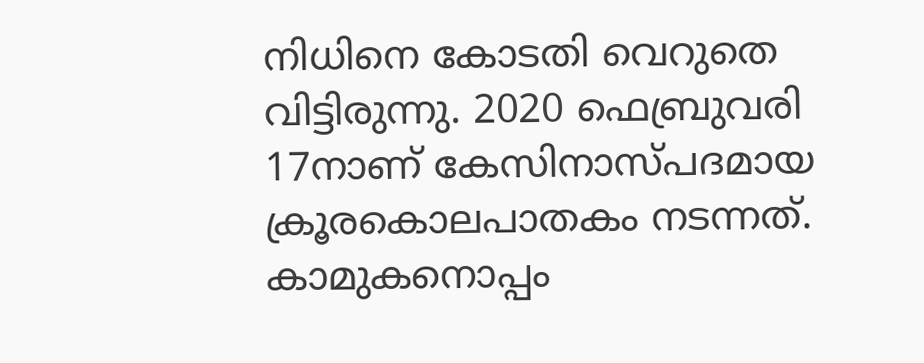നിധിനെ കോടതി വെറുതെ വിട്ടിരുന്നു. 2020 ഫെബ്രുവരി 17നാണ് കേസിനാസ്പദമായ ക്രൂരകൊലപാതകം നടന്നത്. കാമുകനൊപ്പം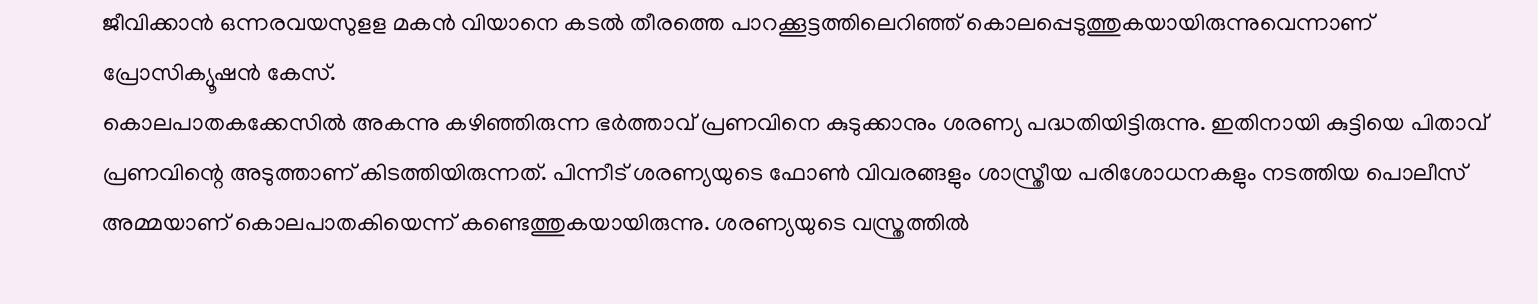ജീവിക്കാൻ ഒന്നരവയസുളള മകൻ വിയാനെ കടല്‍ തീരത്തെ പാറക്കൂട്ടത്തിലെറിഞ്ഞ് കൊലപ്പെടുത്തുകയായിരുന്നുവെന്നാണ് പ്രോസിക്യൂഷൻ കേസ്.
കൊലപാതകക്കേസില്‍ അകന്നു കഴിഞ്ഞിരുന്ന ഭർത്താവ് പ്രണവിനെ കുടുക്കാനും ശരണ്യ പദ്ധതിയിട്ടിരുന്നു. ഇതിനായി കുട്ടിയെ പിതാവ് പ്രണവിന്റെ അടുത്താണ് കിടത്തിയിരുന്നത്. പിന്നീട് ശരണ്യയുടെ ഫോണ്‍ വിവരങ്ങളും ശാസ്ത്രീയ പരിശോധനകളും നടത്തിയ പൊലീസ് അമ്മയാണ് കൊലപാതകിയെന്ന് കണ്ടെത്തുകയായിരുന്നു. ശരണ്യയുടെ വസ്ത്രത്തില്‍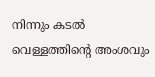നിന്നും കടല്‍ വെള്ളത്തിന്റെ അംശവും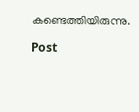കണ്ടെത്തിയിരുന്നു.

Post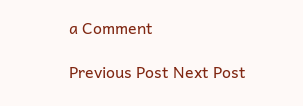a Comment

Previous Post Next Post